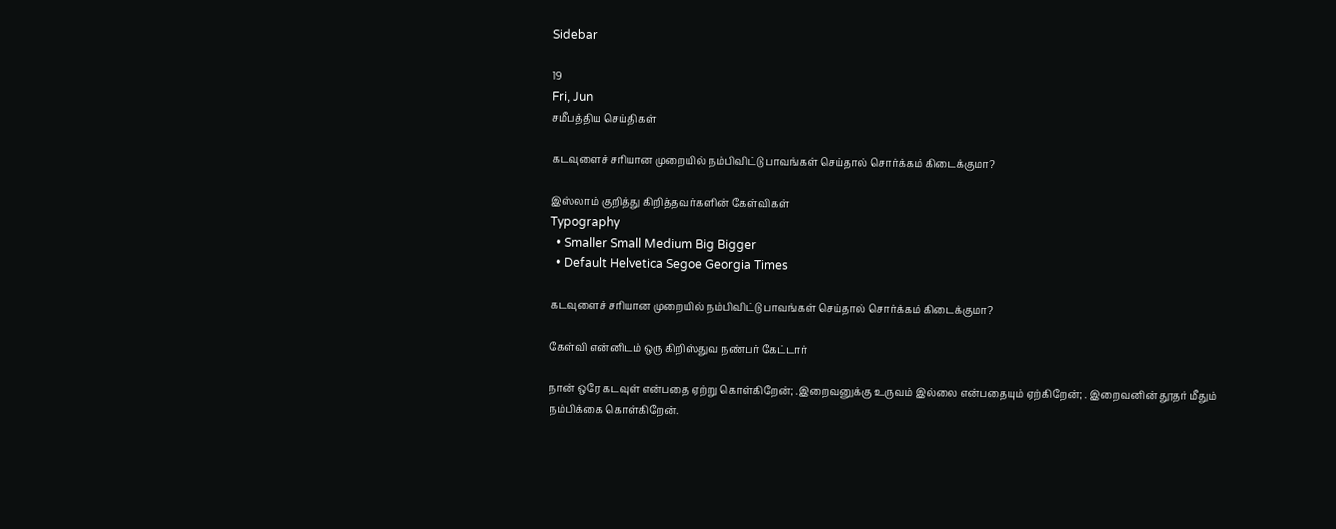Sidebar

19
Fri, Jun
சமீபத்திய செய்திகள்

கடவுளைச் சரியான முறையில் நம்பிவிட்டு பாவங்கள் செய்தால் சொர்க்கம் கிடைக்குமா?

இஸ்லாம் குறித்து கிறித்தவர்களின் கேள்விகள்
Typography
  • Smaller Small Medium Big Bigger
  • Default Helvetica Segoe Georgia Times

கடவுளைச் சரியான முறையில் நம்பிவிட்டு பாவங்கள் செய்தால் சொர்க்கம் கிடைக்குமா?

கேள்வி என்னிடம் ஒரு கிறிஸ்துவ நண்பர் கேட்டார்

நான் ஒரே கடவுள் என்பதை ஏற்று கொள்கிறேன்; .இறைவனுக்கு உருவம் இல்லை என்பதையும் ஏற்கிறேன்; . இறைவனின் தூதர் மீதும் நம்பிக்கை கொள்கிறேன்.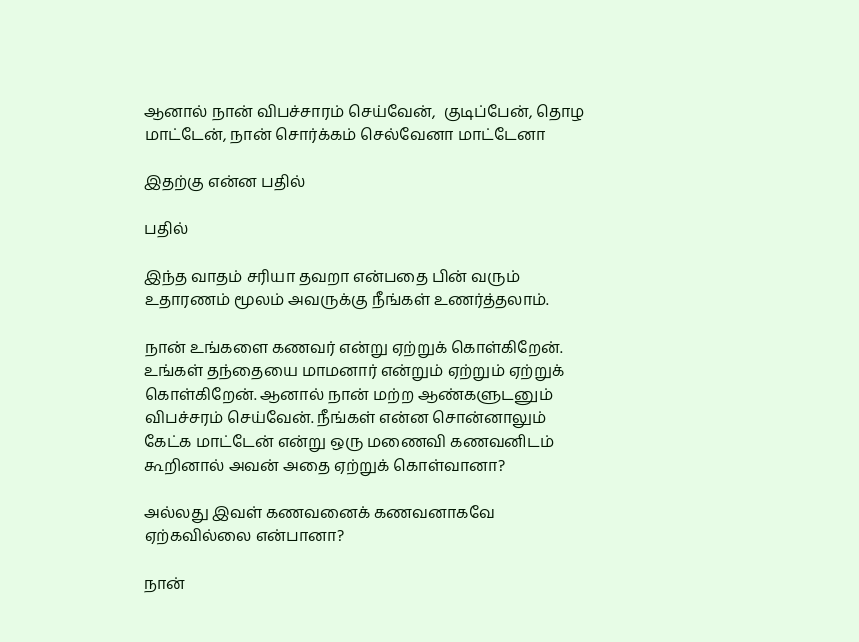ஆனால் நான் விபச்சாரம் செய்வேன்,  குடிப்பேன், தொழ மாட்டேன், நான் சொர்க்கம் செல்வேனா மாட்டேனா

இதற்கு என்ன பதில்

பதில்

இந்த வாதம் சரியா தவறா என்பதை பின் வரும் உதாரணம் மூலம் அவருக்கு நீங்கள் உணர்த்தலாம்.

நான் உங்களை கணவர் என்று ஏற்றுக் கொள்கிறேன். உங்கள் தந்தையை மாமனார் என்றும் ஏற்றும் ஏற்றுக் கொள்கிறேன். ஆனால் நான் மற்ற ஆண்களுடனும் விபச்சரம் செய்வேன். நீங்கள் என்ன சொன்னாலும் கேட்க மாட்டேன் என்று ஒரு மணைவி கணவனிடம் கூறினால் அவன் அதை ஏற்றுக் கொள்வானா?

அல்லது இவள் கணவனைக் கணவனாகவே ஏற்கவில்லை என்பானா?

நான்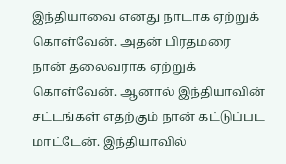இந்தியாவை எனது நாடாக ஏற்றுக் கொள்வேன். அதன் பிரதமரை நான் தலைவராக ஏற்றுக் கொள்வேன். ஆனால் இந்தியாவின் சட்டங்கள் எதற்கும் நான் கட்டுப்பட மாட்டேன். இந்தியாவில்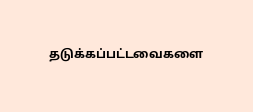தடுக்கப்பட்டவைகளை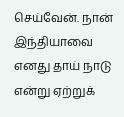செய்வேன். நான் இந்தியாவை எனது தாய் நாடு என்று ஏற்றுக்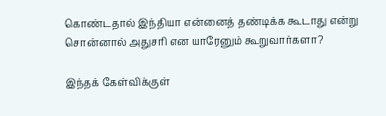கொண்டதால் இந்தியா என்னைத் தண்டிக்க கூடாது என்று சொன்னால் அதுசரி என யாரேனும் கூறுவார்களா?

இந்தக் கேள்விக்குள்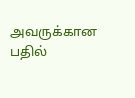அவருக்கான பதில்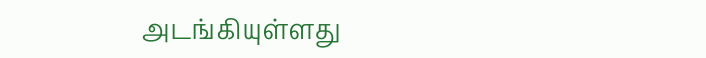அடங்கியுள்ளது